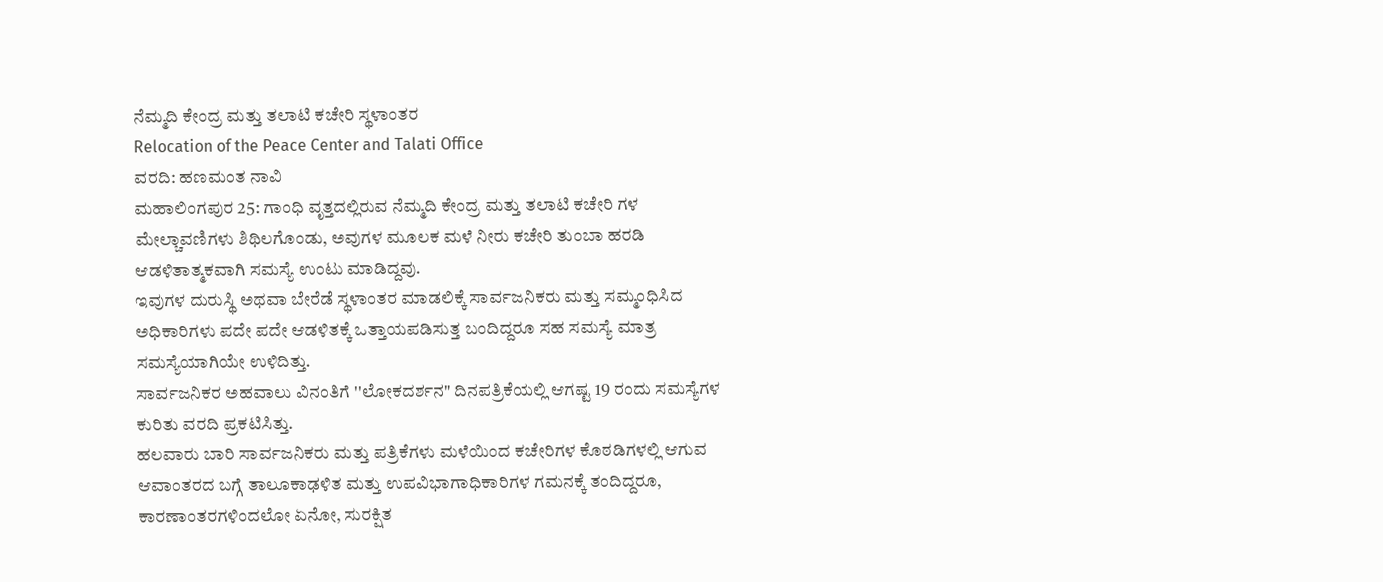ನೆಮ್ಮದಿ ಕೇಂದ್ರ ಮತ್ತು ತಲಾಟಿ ಕಚೇರಿ ಸ್ಥಳಾಂತರ
Relocation of the Peace Center and Talati Office
ವರದಿ: ಹಣಮಂತ ನಾವಿ
ಮಹಾಲಿಂಗಪುರ 25: ಗಾಂಧಿ ವೃತ್ತದಲ್ಲಿರುವ ನೆಮ್ಮದಿ ಕೇಂದ್ರ ಮತ್ತು ತಲಾಟಿ ಕಚೇರಿ ಗಳ ಮೇಲ್ಚಾವಣಿಗಳು ಶಿಥಿಲಗೊಂಡು, ಅವುಗಳ ಮೂಲಕ ಮಳೆ ನೀರು ಕಚೇರಿ ತುಂಬಾ ಹರಡಿ ಆಡಳಿತಾತ್ಮಕವಾಗಿ ಸಮಸ್ಯೆ ಉಂಟು ಮಾಡಿದ್ದವು.
ಇವುಗಳ ದುರುಸ್ಥಿ ಅಥವಾ ಬೇರೆಡೆ ಸ್ಥಳಾಂತರ ಮಾಡಲಿಕ್ಕೆ ಸಾರ್ವಜನಿಕರು ಮತ್ತು ಸಮ್ಮಂಧಿಸಿದ ಅಧಿಕಾರಿಗಳು ಪದೇ ಪದೇ ಆಡಳಿತಕ್ಕೆ ಒತ್ತಾಯಪಡಿಸುತ್ತ ಬಂದಿದ್ದರೂ ಸಹ ಸಮಸ್ಯೆ ಮಾತ್ರ ಸಮಸ್ಯೆಯಾಗಿಯೇ ಉಳಿದಿತ್ತು.
ಸಾರ್ವಜನಿಕರ ಅಹವಾಲು ವಿನಂತಿಗೆ ''ಲೋಕದರ್ಶನ" ದಿನಪತ್ರಿಕೆಯಲ್ಲಿ ಆಗಷ್ಟ 19 ರಂದು ಸಮಸ್ಯೆಗಳ ಕುರಿತು ವರದಿ ಪ್ರಕಟಿಸಿತ್ತು.
ಹಲವಾರು ಬಾರಿ ಸಾರ್ವಜನಿಕರು ಮತ್ತು ಪತ್ರಿಕೆಗಳು ಮಳೆಯಿಂದ ಕಚೇರಿಗಳ ಕೊಠಡಿಗಳಲ್ಲಿ ಆಗುವ ಆವಾಂತರದ ಬಗ್ಗೆ ತಾಲೂಕಾಢಳಿತ ಮತ್ತು ಉಪವಿಭಾಗಾಧಿಕಾರಿಗಳ ಗಮನಕ್ಕೆ ತಂದಿದ್ದರೂ, ಕಾರಣಾಂತರಗಳಿಂದಲೋ ಏನೋ, ಸುರಕ್ಷಿತ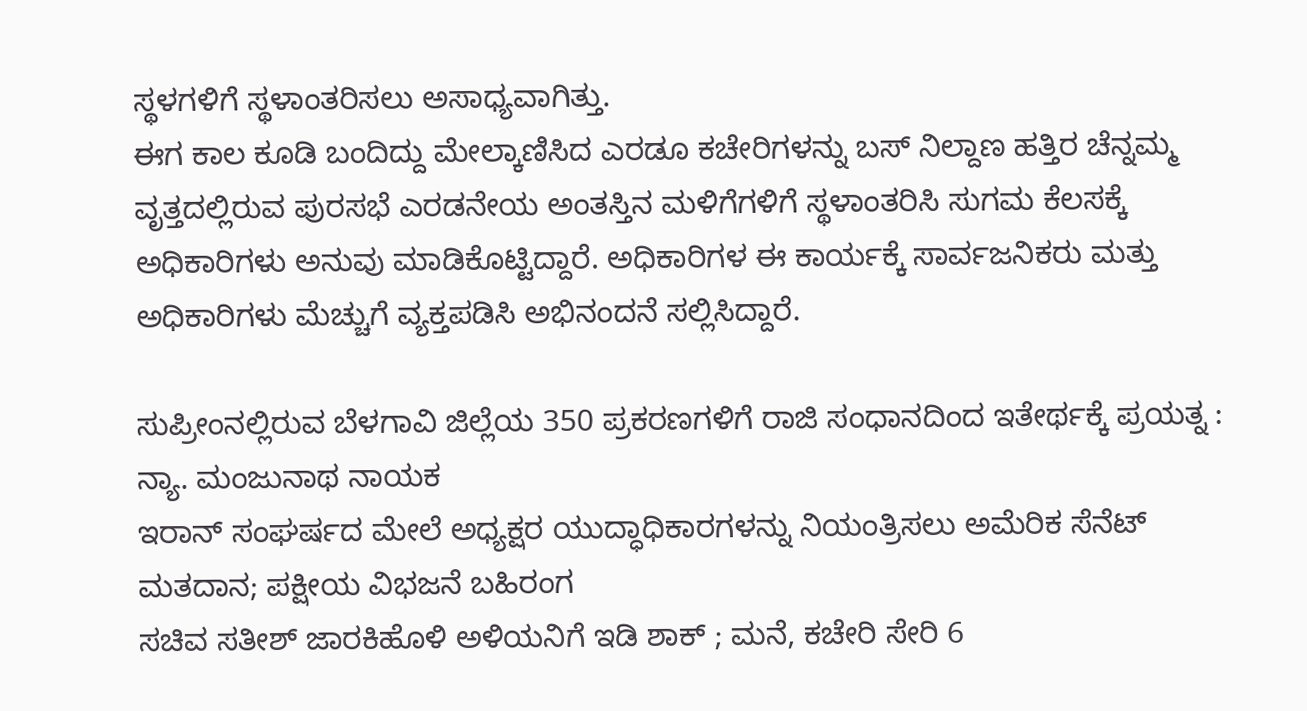ಸ್ಥಳಗಳಿಗೆ ಸ್ಥಳಾಂತರಿಸಲು ಅಸಾಧ್ಯವಾಗಿತ್ತು.
ಈಗ ಕಾಲ ಕೂಡಿ ಬಂದಿದ್ದು ಮೇಲ್ಕಾಣಿಸಿದ ಎರಡೂ ಕಚೇರಿಗಳನ್ನು ಬಸ್ ನಿಲ್ದಾಣ ಹತ್ತಿರ ಚೆನ್ನಮ್ಮ ವೃತ್ತದಲ್ಲಿರುವ ಪುರಸಭೆ ಎರಡನೇಯ ಅಂತಸ್ತಿನ ಮಳಿಗೆಗಳಿಗೆ ಸ್ಥಳಾಂತರಿಸಿ ಸುಗಮ ಕೆಲಸಕ್ಕೆ ಅಧಿಕಾರಿಗಳು ಅನುವು ಮಾಡಿಕೊಟ್ಟಿದ್ದಾರೆ. ಅಧಿಕಾರಿಗಳ ಈ ಕಾರ್ಯಕ್ಕೆ ಸಾರ್ವಜನಿಕರು ಮತ್ತು ಅಧಿಕಾರಿಗಳು ಮೆಚ್ಚುಗೆ ವ್ಯಕ್ತಪಡಿಸಿ ಅಭಿನಂದನೆ ಸಲ್ಲಿಸಿದ್ದಾರೆ.

ಸುಪ್ರೀಂನಲ್ಲಿರುವ ಬೆಳಗಾವಿ ಜಿಲ್ಲೆಯ 350 ಪ್ರಕರಣಗಳಿಗೆ ರಾಜಿ ಸಂಧಾನದಿಂದ ಇತೇರ್ಥಕ್ಕೆ ಪ್ರಯತ್ನ : ನ್ಯಾ. ಮಂಜುನಾಥ ನಾಯಕ
ಇರಾನ್ ಸಂಘರ್ಷದ ಮೇಲೆ ಅಧ್ಯಕ್ಷರ ಯುದ್ಧಾಧಿಕಾರಗಳನ್ನು ನಿಯಂತ್ರಿಸಲು ಅಮೆರಿಕ ಸೆನೆಟ್ ಮತದಾನ; ಪಕ್ಷೀಯ ವಿಭಜನೆ ಬಹಿರಂಗ
ಸಚಿವ ಸತೀಶ್ ಜಾರಕಿಹೊಳಿ ಅಳಿಯನಿಗೆ ಇಡಿ ಶಾಕ್ ; ಮನೆ, ಕಚೇರಿ ಸೇರಿ 6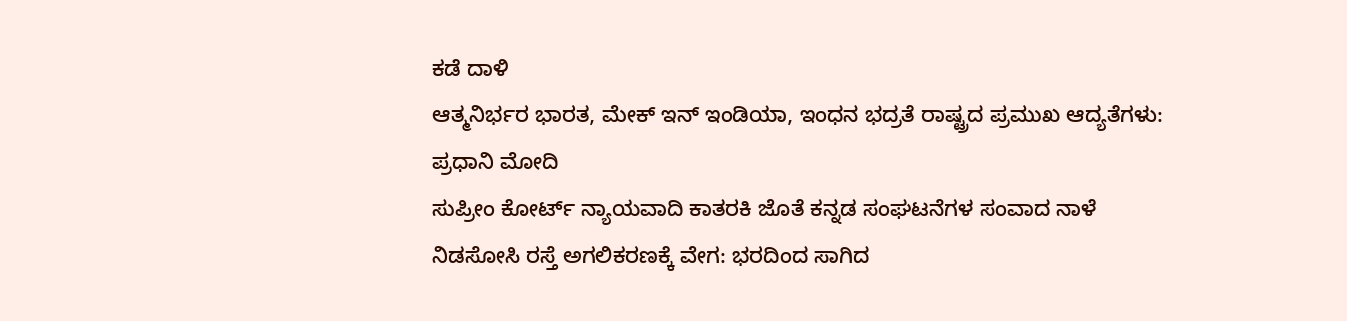ಕಡೆ ದಾಳಿ
ಆತ್ಮನಿರ್ಭರ ಭಾರತ, ಮೇಕ್ ಇನ್ ಇಂಡಿಯಾ, ಇಂಧನ ಭದ್ರತೆ ರಾಷ್ಟ್ರದ ಪ್ರಮುಖ ಆದ್ಯತೆಗಳು: ಪ್ರಧಾನಿ ಮೋದಿ
ಸುಪ್ರೀಂ ಕೋರ್ಟ್ ನ್ಯಾಯವಾದಿ ಕಾತರಕಿ ಜೊತೆ ಕನ್ನಡ ಸಂಘಟನೆಗಳ ಸಂವಾದ ನಾಳೆ
ನಿಡಸೋಸಿ ರಸ್ತೆ ಅಗಲಿಕರಣಕ್ಕೆ ವೇಗ: ಭರದಿಂದ ಸಾಗಿದ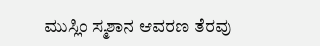ಮುಸ್ಲಿಂ ಸ್ಮಶಾನ ಆವರಣ ತೆರವು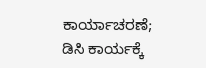ಕಾರ್ಯಾಚರಣೆ; ಡಿಸಿ ಕಾರ್ಯಕ್ಕೆ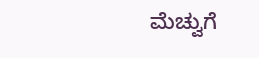ಮೆಚ್ವುಗೆ